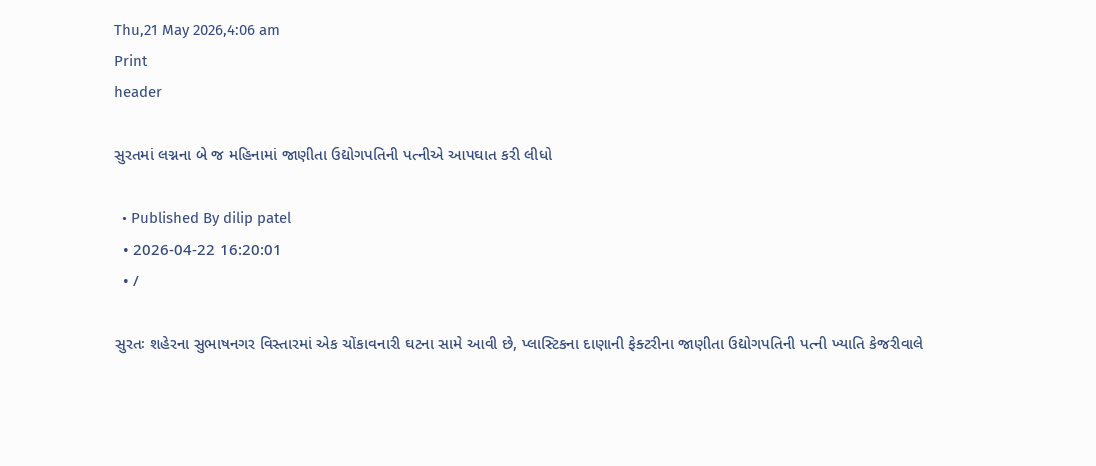Thu,21 May 2026,4:06 am
Print
header

સુરતમાં લગ્નના બે જ મહિનામાં જાણીતા ઉદ્યોગપતિની પત્નીએ આપઘાત કરી લીધો

  • Published By dilip patel
  • 2026-04-22 16:20:01
  • /

સુરતઃ શહેરના સુભાષનગર વિસ્તારમાં એક ચોંકાવનારી ઘટના સામે આવી છે, પ્લાસ્ટિકના દાણાની ફેક્ટરીના જાણીતા ઉદ્યોગપતિની પત્ની ખ્યાતિ કેજરીવાલે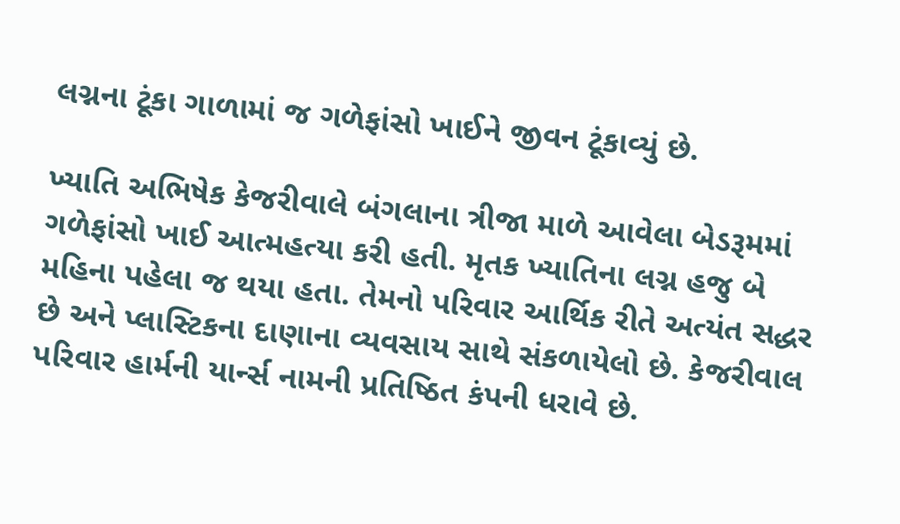લગ્નના ટૂંકા ગાળામાં જ ગળેફાંસો ખાઈને જીવન ટૂંકાવ્યું છે.

ખ્યાતિ અભિષેક કેજરીવાલે બંગલાના ત્રીજા માળે આવેલા બેડરૂમમાં ગળેફાંસો ખાઈ આત્મહત્યા કરી હતી. મૃતક ખ્યાતિના લગ્ન હજુ બે મહિના પહેલા જ થયા હતા. તેમનો પરિવાર આર્થિક રીતે અત્યંત સદ્ધર છે અને પ્લાસ્ટિકના દાણાના વ્યવસાય સાથે સંકળાયેલો છે. કેજરીવાલ પરિવાર હાર્મની યાર્ન્સ નામની પ્રતિષ્ઠિત કંપની ધરાવે છે.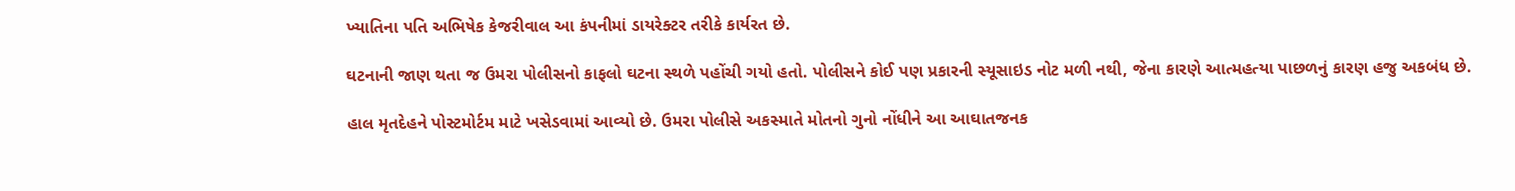ખ્યાતિના પતિ અભિષેક કેજરીવાલ આ કંપનીમાં ડાયરેક્ટર તરીકે કાર્યરત છે.

ઘટનાની જાણ થતા જ ઉમરા પોલીસનો કાફલો ઘટના સ્થળે પહોંચી ગયો હતો. પોલીસને કોઈ પણ પ્રકારની સ્યૂસાઇડ નોટ મળી નથી, જેના કારણે આત્મહત્યા પાછળનું કારણ હજુ અકબંધ છે.

હાલ મૃતદેહને પોસ્ટમોર્ટમ માટે ખસેડવામાં આવ્યો છે. ઉમરા પોલીસે અકસ્માતે મોતનો ગુનો નોંધીને આ આઘાતજનક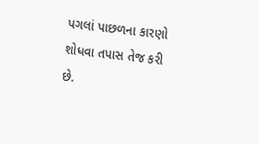પગલાં પાછળના કારણો શોધવા તપાસ તેજ કરી છે.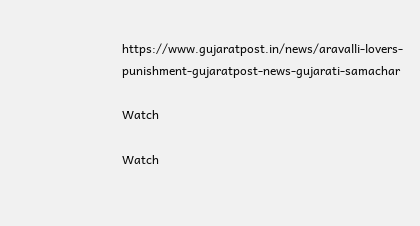https://www.gujaratpost.in/news/aravalli-lovers-punishment-gujaratpost-news-gujarati-samachar

Watch

Watch